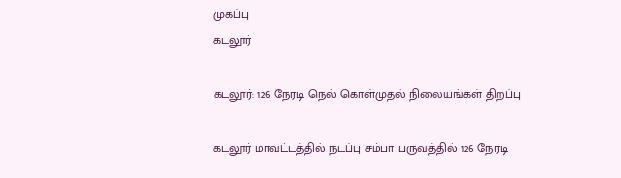முகப்பு
கடலூர்

கடலூர்: 126 நேரடி நெல் கொள்முதல் நிலையங்கள் திறப்பு

கடலூர் மாவட்டத்தில் நடப்பு சம்பா பருவத்தில் 126 நேரடி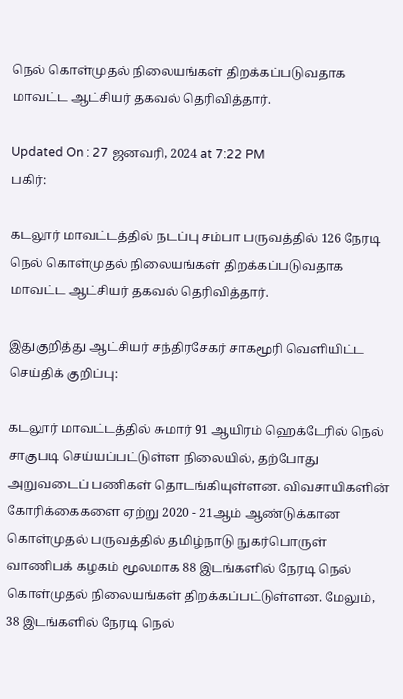நெல் கொள்முதல் நிலையங்கள் திறக்கப்படுவதாக மாவட்ட ஆட்சியர் தகவல் தெரிவித்தார்.

Updated On : 27 ஜனவரி, 2024 at 7:22 PM
பகிர்:

கடலூர் மாவட்டத்தில் நடப்பு சம்பா பருவத்தில் 126 நேரடி நெல் கொள்முதல் நிலையங்கள் திறக்கப்படுவதாக மாவட்ட ஆட்சியர் தகவல் தெரிவித்தார்.

இதுகுறித்து ஆட்சியர் சந்திரசேகர் சாகமூரி வெளியிட்ட செய்திக் குறிப்பு:

கடலூர் மாவட்டத்தில் சுமார் 91 ஆயிரம் ஹெக்டேரில் நெல் சாகுபடி செய்யப்பட்டுள்ள நிலையில், தற்போது அறுவடைப் பணிகள் தொடங்கியுள்ளன. விவசாயிகளின் கோரிக்கைகளை ஏற்று 2020 - 21ஆம் ஆண்டுக்கான கொள்முதல் பருவத்தில் தமிழ்நாடு நுகர்பொருள் வாணிபக் கழகம் மூலமாக 88 இடங்களில் நேரடி நெல் கொள்முதல் நிலையங்கள் திறக்கப்பட்டுள்ளன. மேலும், 38 இடங்களில் நேரடி நெல்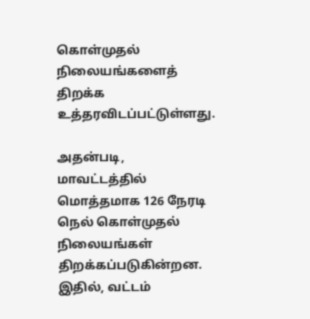கொள்முதல் நிலையங்களைத் திறக்க உத்தரவிடப்பட்டுள்ளது.

அதன்படி, மாவட்டத்தில் மொத்தமாக 126 நேரடி நெல் கொள்முதல் நிலையங்கள் திறக்கப்படுகின்றன. இதில், வட்டம்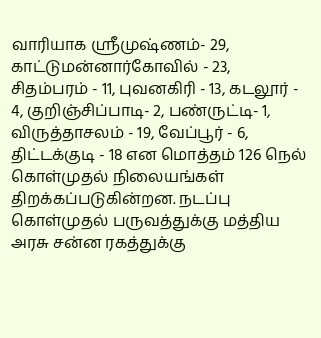வாரியாக ஸ்ரீமுஷ்ணம்- 29, காட்டுமன்னார்கோவில் - 23, சிதம்பரம் - 11, புவனகிரி - 13, கடலூர் - 4, குறிஞ்சிப்பாடி- 2, பண்ருட்டி- 1, விருத்தாசலம் - 19, வேப்பூர் - 6, திட்டக்குடி - 18 என மொத்தம் 126 நெல் கொள்முதல் நிலையங்கள் திறக்கப்படுகின்றன. நடப்பு கொள்முதல் பருவத்துக்கு மத்திய அரசு சன்ன ரகத்துக்கு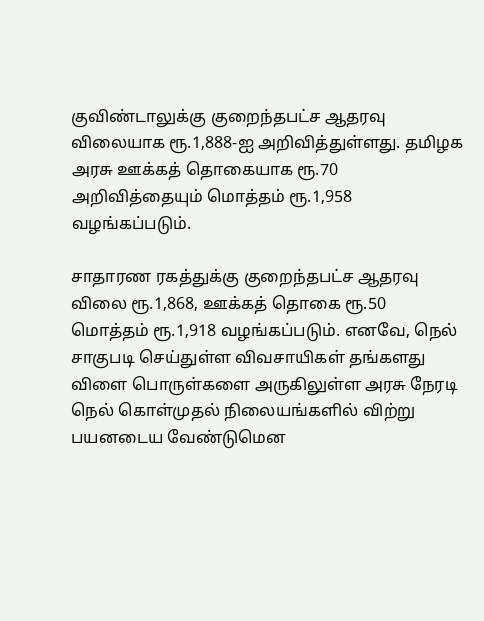குவிண்டாலுக்கு குறைந்தபட்ச ஆதரவு விலையாக ரூ.1,888-ஐ அறிவித்துள்ளது. தமிழக அரசு ஊக்கத் தொகையாக ரூ.70 அறிவித்தையும் மொத்தம் ரூ.1,958 வழங்கப்படும்.

சாதாரண ரகத்துக்கு குறைந்தபட்ச ஆதரவு விலை ரூ.1,868, ஊக்கத் தொகை ரூ.50 மொத்தம் ரூ.1,918 வழங்கப்படும். எனவே, நெல் சாகுபடி செய்துள்ள விவசாயிகள் தங்களது விளை பொருள்களை அருகிலுள்ள அரசு நேரடி நெல் கொள்முதல் நிலையங்களில் விற்று பயனடைய வேண்டுமென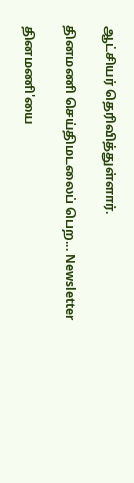ஆட்சியர் தெரிவித்துள்ளார்.

தினமணி செய்திமடலைப் பெற... Newsletter

தினமணி'யை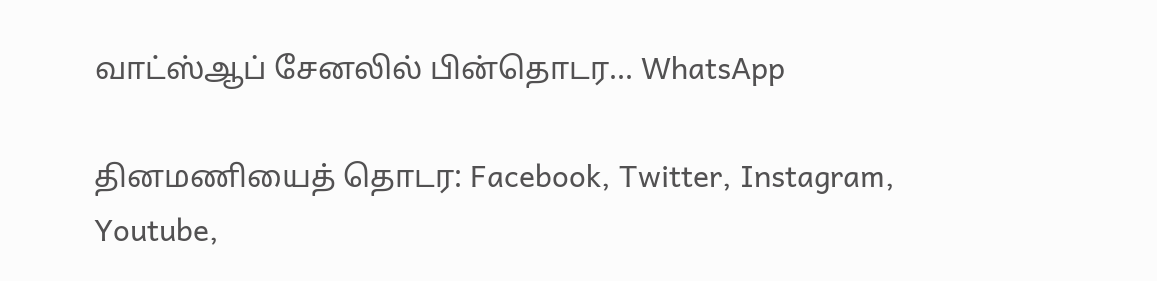வாட்ஸ்ஆப் சேனலில் பின்தொடர... WhatsApp

தினமணியைத் தொடர: Facebook, Twitter, Instagram, Youtube,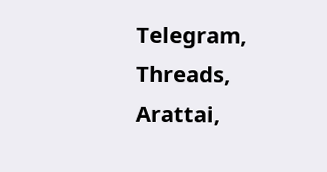Telegram, Threads, Arattai,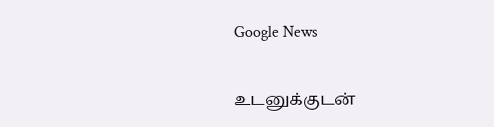Google News

உடனுக்குடன்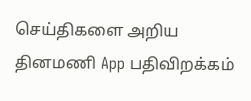செய்திகளை அறிய தினமணி App பதிவிறக்கம்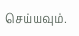செய்யவும்.